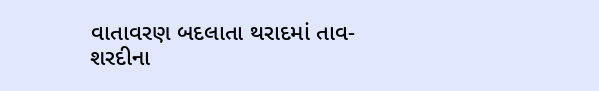વાતાવરણ બદલાતા થરાદમાં તાવ-શરદીના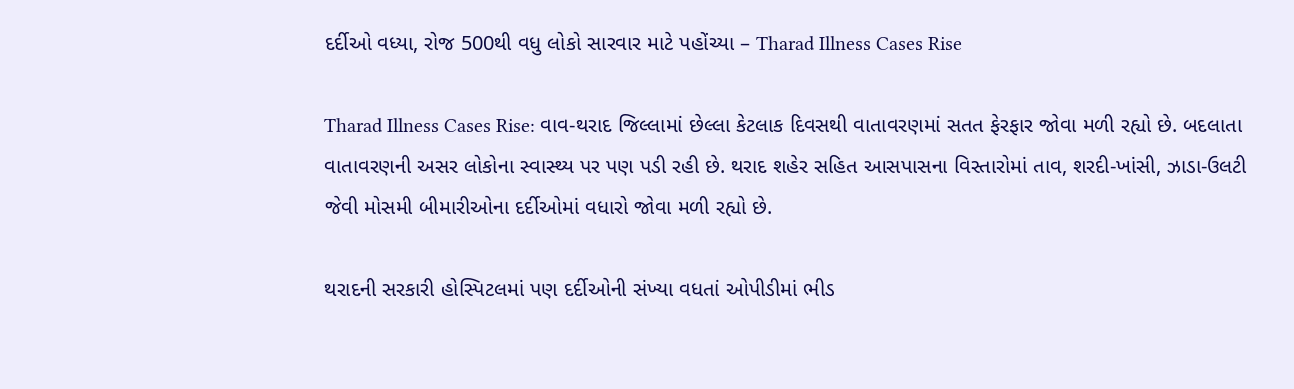દર્દીઓ વધ્યા, રોજ 500થી વધુ લોકો સારવાર માટે પહોંચ્યા – Tharad Illness Cases Rise

Tharad Illness Cases Rise: વાવ-થરાદ જિલ્લામાં છેલ્લા કેટલાક દિવસથી વાતાવરણમાં સતત ફેરફાર જોવા મળી રહ્યો છે. બદલાતા વાતાવરણની અસર લોકોના સ્વાસ્થ્ય પર પણ પડી રહી છે. થરાદ શહેર સહિત આસપાસના વિસ્તારોમાં તાવ, શરદી-ખાંસી, ઝાડા-ઉલટી જેવી મોસમી બીમારીઓના દર્દીઓમાં વધારો જોવા મળી રહ્યો છે.

થરાદની સરકારી હોસ્પિટલમાં પણ દર્દીઓની સંખ્યા વધતાં ઓપીડીમાં ભીડ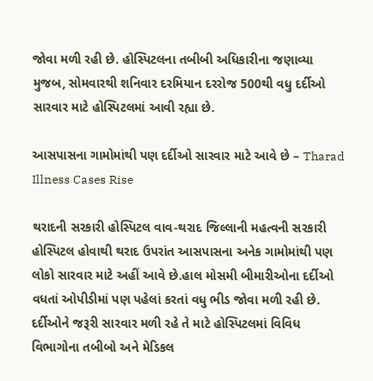જોવા મળી રહી છે. હોસ્પિટલના તબીબી અધિકારીના જણાવ્યા મુજબ, સોમવારથી શનિવાર દરમિયાન દરરોજ 500થી વધુ દર્દીઓ સારવાર માટે હોસ્પિટલમાં આવી રહ્યા છે.

આસપાસના ગામોમાંથી પણ દર્દીઓ સારવાર માટે આવે છે – Tharad Illness Cases Rise

થરાદની સરકારી હોસ્પિટલ વાવ-થરાદ જિલ્લાની મહત્વની સરકારી હોસ્પિટલ હોવાથી થરાદ ઉપરાંત આસપાસના અનેક ગામોમાંથી પણ લોકો સારવાર માટે અહીં આવે છે.હાલ મોસમી બીમારીઓના દર્દીઓ વધતાં ઓપીડીમાં પણ પહેલાં કરતાં વધુ ભીડ જોવા મળી રહી છે. દર્દીઓને જરૂરી સારવાર મળી રહે તે માટે હોસ્પિટલમાં વિવિધ વિભાગોના તબીબો અને મેડિકલ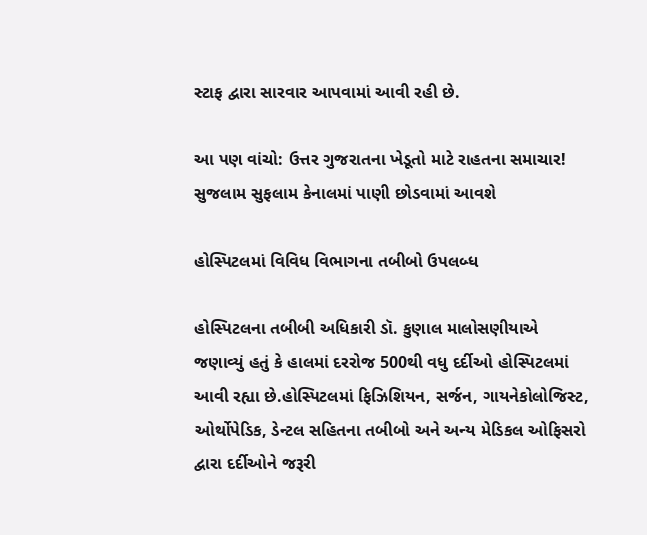સ્ટાફ દ્વારા સારવાર આપવામાં આવી રહી છે.

આ પણ વાંચો: ઉત્તર ગુજરાતના ખેડૂતો માટે રાહતના સમાચાર! સુજલામ સુફલામ કેનાલમાં પાણી છોડવામાં આવશે

હોસ્પિટલમાં વિવિધ વિભાગના તબીબો ઉપલબ્ધ

હોસ્પિટલના તબીબી અધિકારી ડૉ. કુણાલ માલોસણીયાએ જણાવ્યું હતું કે હાલમાં દરરોજ 500થી વધુ દર્દીઓ હોસ્પિટલમાં આવી રહ્યા છે.હોસ્પિટલમાં ફિઝિશિયન, સર્જન, ગાયનેકોલોજિસ્ટ, ઓર્થોપેડિક, ડેન્ટલ સહિતના તબીબો અને અન્ય મેડિકલ ઓફિસરો દ્વારા દર્દીઓને જરૂરી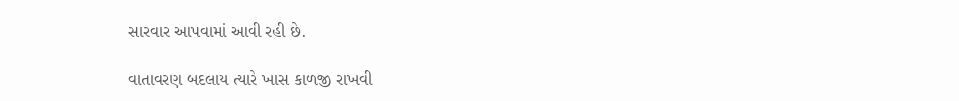સારવાર આપવામાં આવી રહી છે.

વાતાવરણ બદલાય ત્યારે ખાસ કાળજી રાખવી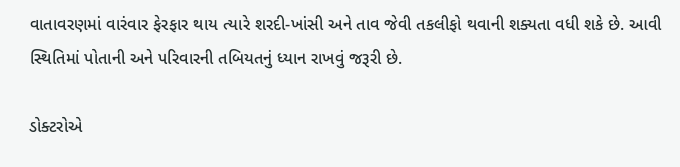વાતાવરણમાં વારંવાર ફેરફાર થાય ત્યારે શરદી-ખાંસી અને તાવ જેવી તકલીફો થવાની શક્યતા વધી શકે છે. આવી સ્થિતિમાં પોતાની અને પરિવારની તબિયતનું ધ્યાન રાખવું જરૂરી છે.

ડોક્ટરોએ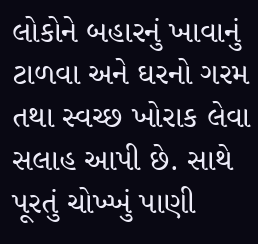લોકોને બહારનું ખાવાનું ટાળવા અને ઘરનો ગરમ તથા સ્વચ્છ ખોરાક લેવા સલાહ આપી છે. સાથે પૂરતું ચોખ્ખું પાણી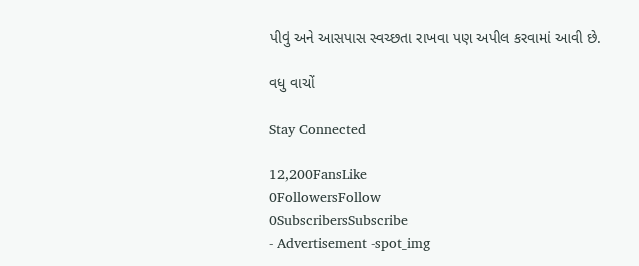પીવું અને આસપાસ સ્વચ્છતા રાખવા પણ અપીલ કરવામાં આવી છે.

વધુ વાચોં

Stay Connected

12,200FansLike
0FollowersFollow
0SubscribersSubscribe
- Advertisement -spot_img